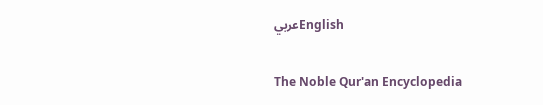عربيEnglish

The Noble Qur'an Encyclopedia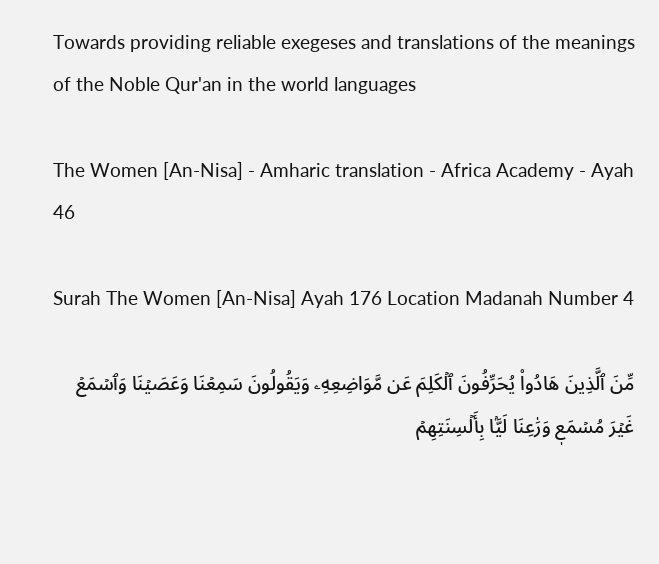Towards providing reliable exegeses and translations of the meanings of the Noble Qur'an in the world languages

The Women [An-Nisa] - Amharic translation - Africa Academy - Ayah 46

Surah The Women [An-Nisa] Ayah 176 Location Madanah Number 4

مِّنَ ٱلَّذِينَ هَادُواْ يُحَرِّفُونَ ٱلۡكَلِمَ عَن مَّوَاضِعِهِۦ وَيَقُولُونَ سَمِعۡنَا وَعَصَيۡنَا وَٱسۡمَعۡ غَيۡرَ مُسۡمَعٖ وَرَٰعِنَا لَيَّۢا بِأَلۡسِنَتِهِمۡ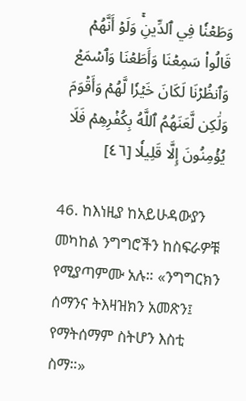وَطَعۡنٗا فِي ٱلدِّينِۚ وَلَوۡ أَنَّهُمۡ قَالُواْ سَمِعۡنَا وَأَطَعۡنَا وَٱسۡمَعۡ وَٱنظُرۡنَا لَكَانَ خَيۡرٗا لَّهُمۡ وَأَقۡوَمَ وَلَٰكِن لَّعَنَهُمُ ٱللَّهُ بِكُفۡرِهِمۡ فَلَا يُؤۡمِنُونَ إِلَّا قَلِيلٗا [٤٦]

46. ከእነዚያ ከአይሁዳውያን መካከል ንግግሮችን ከስፍራዎቹ የሚያጣምሙ አሉ። «ንግግርክን ሰማንና ትእዛዝክን አመጽን፤ የማትሰማም ስትሆን እስቲ ስማ።»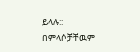ይላሉ:: በምላሶቻቸዉም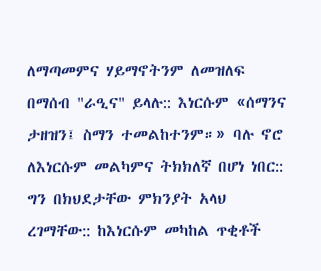ለማጣመምና ሃይማኖትንም ለመዝለፍ በማሰብ "ራዒና" ይላሉ:: እነርሱም «ሰማንና ታዘዝን፤ ስማን ተመልከተንም።» ባሉ ኖሮ ለእነርሱም መልካምና ትክክለኛ በሆነ ነበር:: ግን በክህደታቸው ምክንያት አላህ ረገማቸው:: ከእነርሱም መካከል ጥቂቶች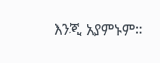እንጂ አያምኑም።